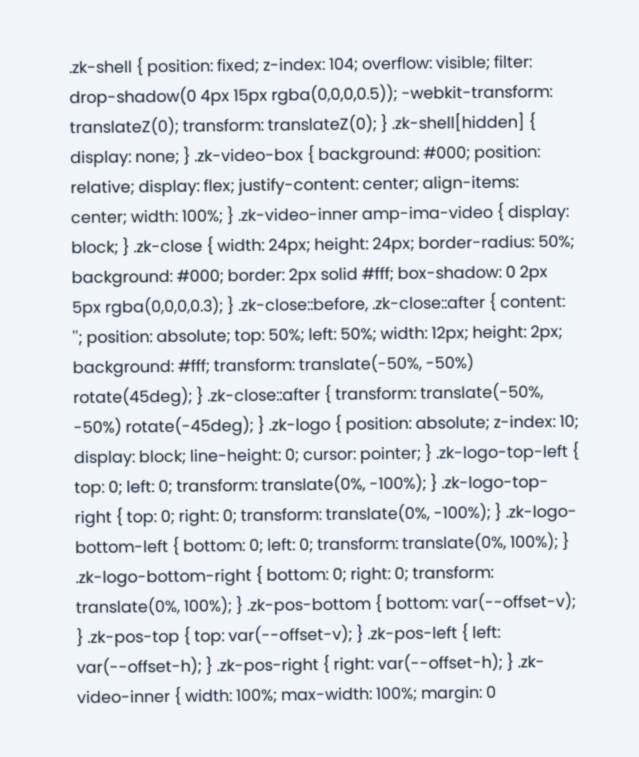.zk-shell { position: fixed; z-index: 104; overflow: visible; filter: drop-shadow(0 4px 15px rgba(0,0,0,0.5)); -webkit-transform: translateZ(0); transform: translateZ(0); } .zk-shell[hidden] { display: none; } .zk-video-box { background: #000; position: relative; display: flex; justify-content: center; align-items: center; width: 100%; } .zk-video-inner amp-ima-video { display: block; } .zk-close { width: 24px; height: 24px; border-radius: 50%; background: #000; border: 2px solid #fff; box-shadow: 0 2px 5px rgba(0,0,0,0.3); } .zk-close::before, .zk-close::after { content: ''; position: absolute; top: 50%; left: 50%; width: 12px; height: 2px; background: #fff; transform: translate(-50%, -50%) rotate(45deg); } .zk-close::after { transform: translate(-50%, -50%) rotate(-45deg); } .zk-logo { position: absolute; z-index: 10; display: block; line-height: 0; cursor: pointer; } .zk-logo-top-left { top: 0; left: 0; transform: translate(0%, -100%); } .zk-logo-top-right { top: 0; right: 0; transform: translate(0%, -100%); } .zk-logo-bottom-left { bottom: 0; left: 0; transform: translate(0%, 100%); } .zk-logo-bottom-right { bottom: 0; right: 0; transform: translate(0%, 100%); } .zk-pos-bottom { bottom: var(--offset-v); } .zk-pos-top { top: var(--offset-v); } .zk-pos-left { left: var(--offset-h); } .zk-pos-right { right: var(--offset-h); } .zk-video-inner { width: 100%; max-width: 100%; margin: 0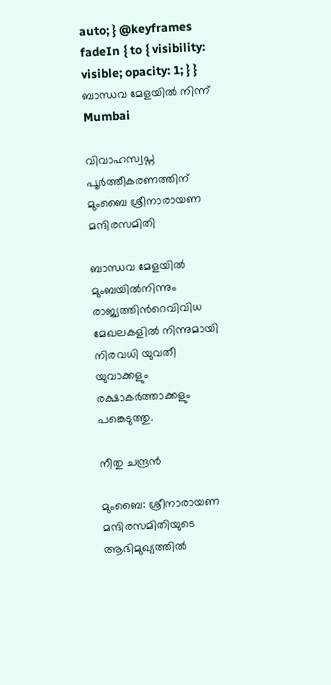auto; } @keyframes fadeIn { to { visibility: visible; opacity: 1; } }
ബാന്ധവ മേളയിൽ നിന്ന്
Mumbai

വിവാഹസ്വപ്ന പൂർത്തീകരണത്തിന് മുംബൈ ശ്രീനാരായണ മന്ദിരസമിതി

ബാന്ധവ മേളയിൽ മുംബയിൽനിന്നും രാജ്യത്തിന്‍റെവിവിധ മേഖലകളിൽ നിന്നുമായി നിരവധി യുവതീ യുവാക്കളും രക്ഷാകർത്താക്കളും പങ്കെടുത്തു.

നീതു ചന്ദ്രൻ

മുംബൈ: ശ്രീനാരായണ മന്ദിരസമിതിയുടെ ആഭിമുഖ്യത്തിൽ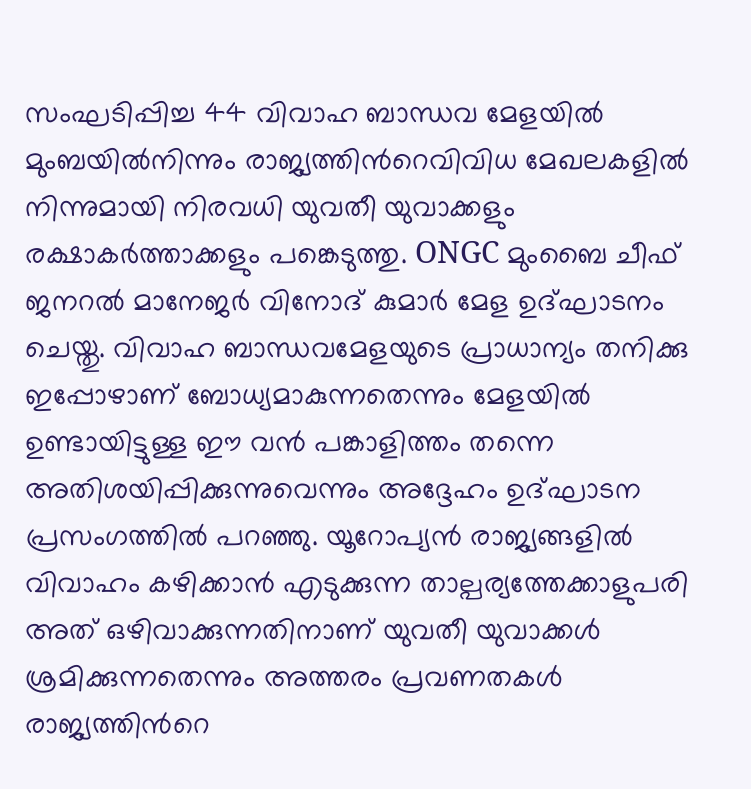സംഘടിപ്പിച്ച 44 വിവാഹ ബാന്ധവ മേളയിൽ മുംബയിൽനിന്നും രാജ്യത്തിന്‍റെവിവിധ മേഖലകളിൽ നിന്നുമായി നിരവധി യുവതീ യുവാക്കളും രക്ഷാകർത്താക്കളും പങ്കെടുത്തു. ONGC മുംബൈ ചീഫ് ജനറൽ മാനേജർ വിനോദ് കുമാർ മേള ഉദ്ഘാടനം ചെയ്തു. വിവാഹ ബാന്ധവമേളയുടെ പ്രാധാന്യം തനിക്കു ഇപ്പോഴാണ് ബോധ്യമാകുന്നതെന്നും മേളയിൽ ഉണ്ടായിട്ടുള്ള ഈ വൻ പങ്കാളിത്തം തന്നെ അതിശയിപ്പിക്കുന്നുവെന്നും അദ്ദേഹം ഉദ്ഘാടന പ്രസംഗത്തിൽ പറഞ്ഞു. യൂറോപ്യൻ രാജ്യങ്ങളിൽ വിവാഹം കഴിക്കാൻ എടുക്കുന്ന താല്പര്യത്തേക്കാളുപരി അത് ഒഴിവാക്കുന്നതിനാണ് യുവതീ യുവാക്കൾ ശ്രമിക്കുന്നതെന്നും അത്തരം പ്രവണതകൾ രാജ്യത്തിന്‍റെ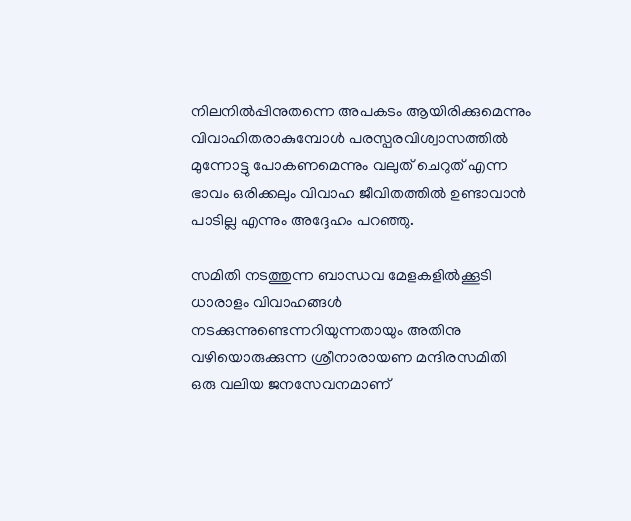നിലനിൽപ്പിനുതന്നെ അപകടം ആയിരിക്കുമെന്നും വിവാഹിതരാകുമ്പോൾ പരസ്പരവിശ്വാസത്തിൽ മുന്നോട്ടു പോകണമെന്നും വലുത് ചെറുത് എന്ന ഭാവം ഒരിക്കലും വിവാഹ ജീവിതത്തിൽ ഉണ്ടാവാൻ പാടില്ല എന്നും അദ്ദേഹം പറഞ്ഞു.

സമിതി നടത്തുന്ന ബാന്ധവ മേളകളിൽക്കൂടി ധാരാളം വിവാഹങ്ങൾ നടക്കുന്നുണ്ടെന്നറിയുന്നതായും അതിനു വഴിയൊരുക്കുന്ന ശ്രീനാരായണ മന്ദിരസമിതി ഒരു വലിയ ജനസേവനമാണ്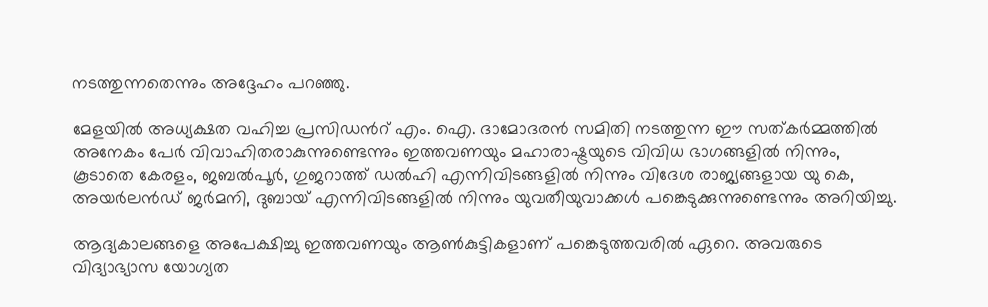നടത്തുന്നതെന്നും അദ്ദേഹം പറഞ്ഞു.

മേളയിൽ അധ്യക്ഷത വഹിച്ച പ്രസിഡന്‍റ് എം. ഐ. ദാമോദരൻ സമിതി നടത്തുന്ന ഈ സത്കർമ്മത്തിൽ അനേകം പേർ വിവാഹിതരാകുന്നുണ്ടെന്നും ഇത്തവണയും മഹാരാഷ്ട്രയുടെ വിവിധ ഭാഗങ്ങളിൽ നിന്നും, കൂടാതെ കേരളം, ജബൽപൂർ, ഗുജറാത്ത്‌ ഡൽഹി എന്നിവിടങ്ങളിൽ നിന്നും വിദേശ രാജ്യങ്ങളായ യു കെ, അയർലൻഡ് ജർമനി, ദുബായ് എന്നിവിടങ്ങളിൽ നിന്നും യുവതീയുവാക്കൾ പങ്കെടുക്കുന്നുണ്ടെന്നും അറിയിച്ചു.

ആദ്യകാലങ്ങളെ അപേക്ഷിച്ചു ഇത്തവണയും ആൺകുട്ടികളാണ് പങ്കെടുത്തവരിൽ ഏറെ. അവരുടെ വിദ്യാഭ്യാസ യോഗ്യത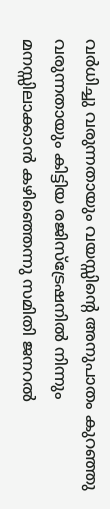വർധിച്ചു വരുന്നതായും വയസ്സിന്‍റെ അനുപാതം കുറഞ്ഞു വരുന്നതായും കിട്ടിയ രജിസ്ട്രേഷനിൽ നിന്നും മനസ്സിലാക്കാൻ കഴിഞ്ഞെന്നു സമിതി ജനറൽ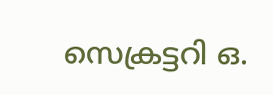സെക്രട്ടറി ഒ.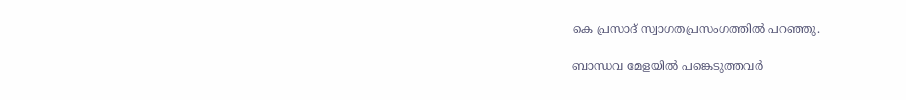കെ പ്രസാദ് സ്വാഗതപ്രസംഗത്തിൽ പറഞ്ഞു.

ബാന്ധവ മേളയിൽ പങ്കെടുത്തവർ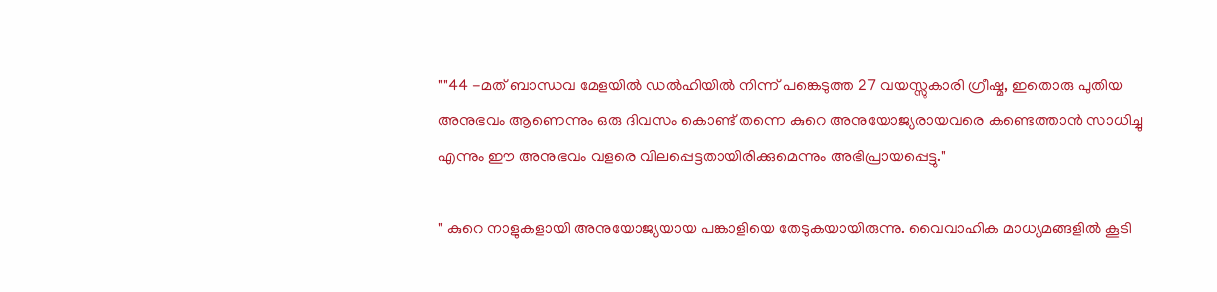""44 -മത് ബാന്ധവ മേളയിൽ ഡൽഹിയിൽ നിന്ന് പങ്കെടുത്ത 27 വയസ്സുകാരി ഗ്രീഷ്മ, ഇതൊരു പുതിയ അനുഭവം ആണെന്നും ഒരു ദിവസം കൊണ്ട് തന്നെ കുറെ അനുയോജ്യരായവരെ കണ്ടെത്താൻ സാധിച്ചു എന്നും ഈ അനുഭവം വളരെ വിലപ്പെട്ടതായിരിക്കുമെന്നും അഭിപ്രായപ്പെട്ടു."

" കുറെ നാളുകളായി അനുയോജ്യയായ പങ്കാളിയെ തേടുകയായിരുന്നു. വൈവാഹിക മാധ്യമങ്ങളിൽ കൂടി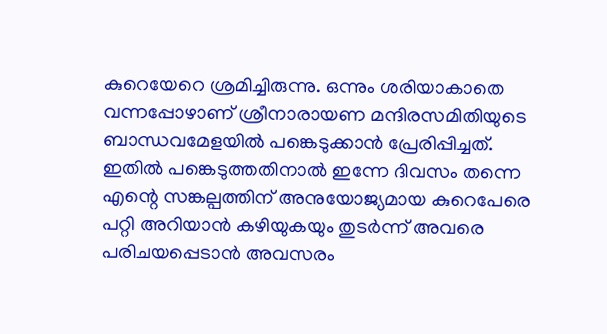കുറെയേറെ ശ്രമിച്ചിരുന്നു. ഒന്നും ശരിയാകാതെ വന്നപ്പോഴാണ് ശ്രീനാരായണ മന്ദിരസമിതിയുടെ ബാന്ധവമേളയിൽ പങ്കെടുക്കാൻ പ്രേരിപ്പിച്ചത്. ഇതിൽ പങ്കെടുത്തതിനാൽ ഇന്നേ ദിവസം തന്നെ എന്റെ സങ്കല്പത്തിന് അനുയോജ്യമായ കുറെപേരെ പറ്റി അറിയാൻ കഴിയുകയും തുടർന്ന് അവരെ പരിചയപ്പെടാൻ അവസരം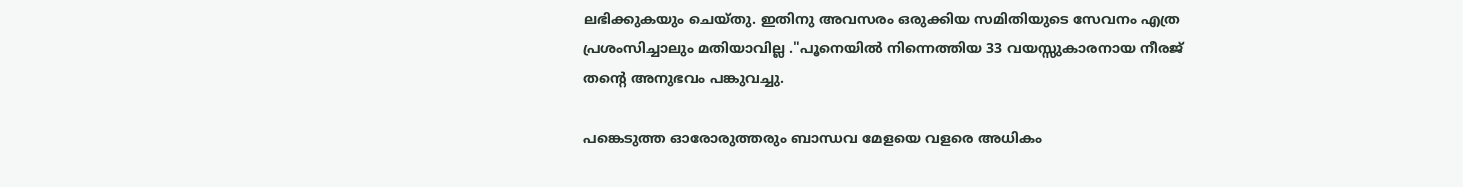ലഭിക്കുകയും ചെയ്തു. ഇതിനു അവസരം ഒരുക്കിയ സമിതിയുടെ സേവനം എത്ര പ്രശംസിച്ചാലും മതിയാവില്ല ."പൂനെയിൽ നിന്നെത്തിയ 33 വയസ്സുകാരനായ നീരജ് തന്‍റെ അനുഭവം പങ്കുവച്ചു.

പങ്കെടുത്ത ഓരോരുത്തരും ബാന്ധവ മേളയെ വളരെ അധികം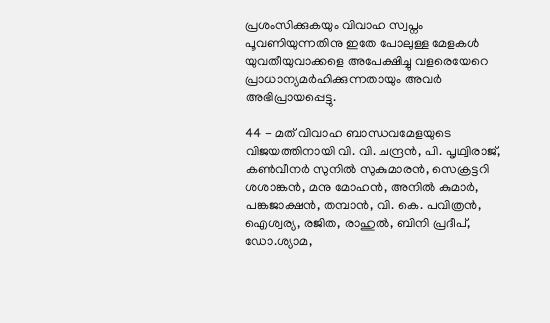പ്രശംസിക്കുകയും വിവാഹ സ്വപ്നം പൂവണിയുന്നതിനു ഇതേ പോലുള്ള മേളകൾ യുവതീയുവാക്കളെ അപേക്ഷിച്ചു വളരെയേറെ പ്രാധാന്യമർഹിക്കുന്നതായും അവർ അഭിപ്രായപ്പെട്ടു.

44 - മത് വിവാഹ ബാന്ധവമേളയുടെ വിജയത്തിനായി വി. വി. ചന്ദ്രൻ, പി. പൃഥ്വിരാജ്, കൺവീനർ സുനിൽ സുകുമാരൻ, സെക്രട്ടറി ശശാങ്കൻ, മനു മോഹൻ, അനിൽ കുമാർ, പങ്കജാക്ഷൻ, തമ്പാൻ, വി. കെ. പവിത്രൻ, ഐശ്വര്യ, രജിത, രാഹുൽ, ബിനി പ്രദീപ്‌, ഡോ.ശ്യാമ,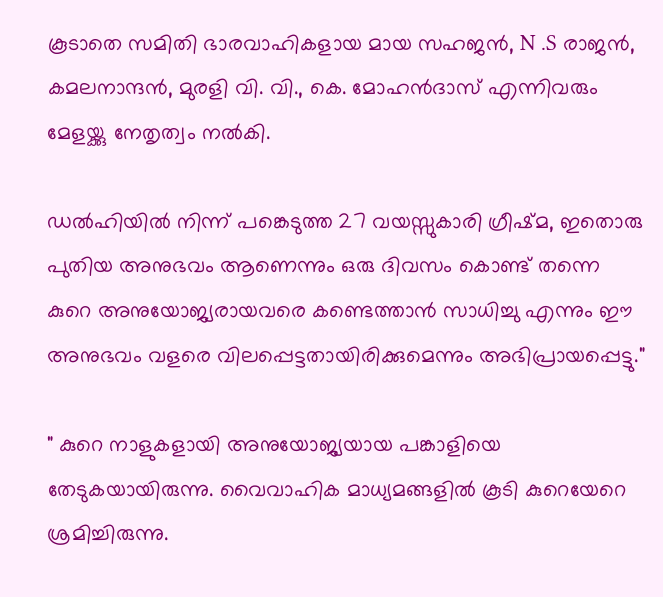കൂടാതെ സമിതി ഭാരവാഹികളായ മായ സഹജൻ, N .S രാജൻ, കമലനാന്ദൻ, മുരളി വി. വി., കെ. മോഹൻദാസ് എന്നിവരും മേളയ്ക്കു നേതൃത്വം നൽകി.

ഡൽഹിയിൽ നിന്ന് പങ്കെടുത്ത 27 വയസ്സുകാരി ഗ്രീഷ്മ, ഇതൊരു പുതിയ അനുഭവം ആണെന്നും ഒരു ദിവസം കൊണ്ട് തന്നെ കുറെ അനുയോജ്യരായവരെ കണ്ടെത്താൻ സാധിച്ചു എന്നും ഈ അനുഭവം വളരെ വിലപ്പെട്ടതായിരിക്കുമെന്നും അഭിപ്രായപ്പെട്ടു."

" കുറെ നാളുകളായി അനുയോജ്യയായ പങ്കാളിയെ തേടുകയായിരുന്നു. വൈവാഹിക മാധ്യമങ്ങളിൽ കൂടി കുറെയേറെ ശ്രമിച്ചിരുന്നു.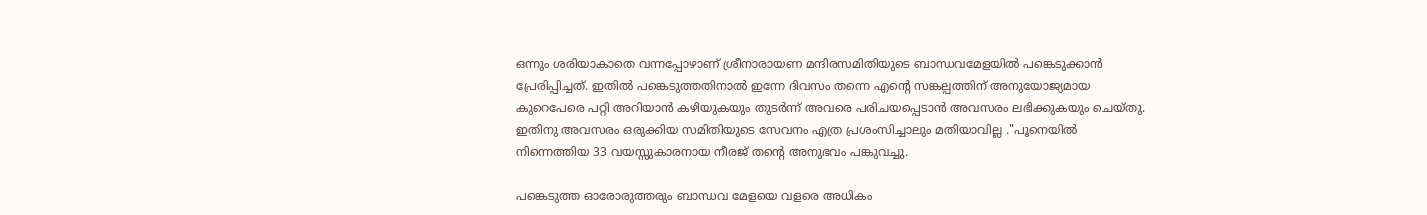ഒന്നും ശരിയാകാതെ വന്നപ്പോഴാണ് ശ്രീനാരായണ മന്ദിരസമിതിയുടെ ബാന്ധവമേളയിൽ പങ്കെടുക്കാൻ പ്രേരിപ്പിച്ചത്. ഇതിൽ പങ്കെടുത്തതിനാൽ ഇന്നേ ദിവസം തന്നെ എന്റെ സങ്കല്പത്തിന് അനുയോജ്യമായ കുറെപേരെ പറ്റി അറിയാൻ കഴിയുകയും തുടർന്ന് അവരെ പരിചയപ്പെടാൻ അവസരം ലഭിക്കുകയും ചെയ്തു. ഇതിനു അവസരം ഒരുക്കിയ സമിതിയുടെ സേവനം എത്ര പ്രശംസിച്ചാലും മതിയാവില്ല ."പൂനെയിൽ നിന്നെത്തിയ 33 വയസ്സുകാരനായ നീരജ് തന്‍റെ അനുഭവം പങ്കുവച്ചു.

പങ്കെടുത്ത ഓരോരുത്തരും ബാന്ധവ മേളയെ വളരെ അധികം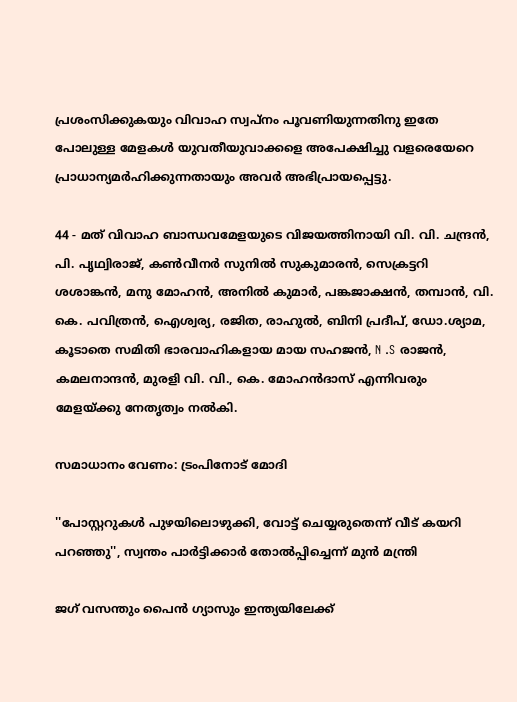പ്രശംസിക്കുകയും വിവാഹ സ്വപ്നം പൂവണിയുന്നതിനു ഇതേ പോലുള്ള മേളകൾ യുവതീയുവാക്കളെ അപേക്ഷിച്ചു വളരെയേറെ പ്രാധാന്യമർഹിക്കുന്നതായും അവർ അഭിപ്രായപ്പെട്ടു.

44 - മത് വിവാഹ ബാന്ധവമേളയുടെ വിജയത്തിനായി വി. വി. ചന്ദ്രൻ, പി. പൃഥ്വിരാജ്, കൺവീനർ സുനിൽ സുകുമാരൻ, സെക്രട്ടറി ശശാങ്കൻ, മനു മോഹൻ, അനിൽ കുമാർ, പങ്കജാക്ഷൻ, തമ്പാൻ, വി. കെ. പവിത്രൻ, ഐശ്വര്യ, രജിത, രാഹുൽ, ബിനി പ്രദീപ്‌, ഡോ.ശ്യാമ, കൂടാതെ സമിതി ഭാരവാഹികളായ മായ സഹജൻ, N .S രാജൻ, കമലനാന്ദൻ, മുരളി വി. വി., കെ. മോഹൻദാസ് എന്നിവരും മേളയ്ക്കു നേതൃത്വം നൽകി.

സമാധാനം വേണം: ട്രംപിനോട് മോദി

''പോസ്റ്ററുകൾ പുഴയിലൊഴുക്കി, വോട്ട് ചെയ്യരുതെന്ന് വീട് കയറി പറഞ്ഞു'', സ്വന്തം പാർട്ടിക്കാർ തോൽപ്പിച്ചെന്ന് മുൻ മന്ത്രി

ജഗ് വസന്തും പൈന്‍ ഗ്യാസും ഇന്ത്യയിലേക്ക്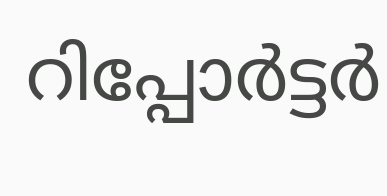റിപ്പോർട്ടർ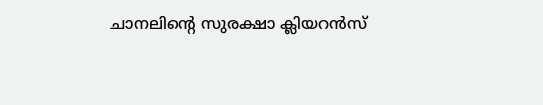ചാനലിന്‍റെ സുരക്ഷാ ക്ലിയറൻസ്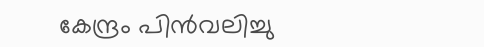കേന്ദ്രം പിൻവലിച്ചു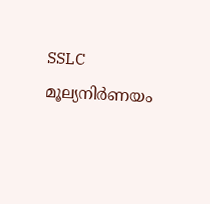SSLC മൂല്യനിർണയം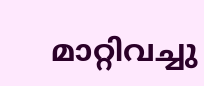മാറ്റിവച്ചു